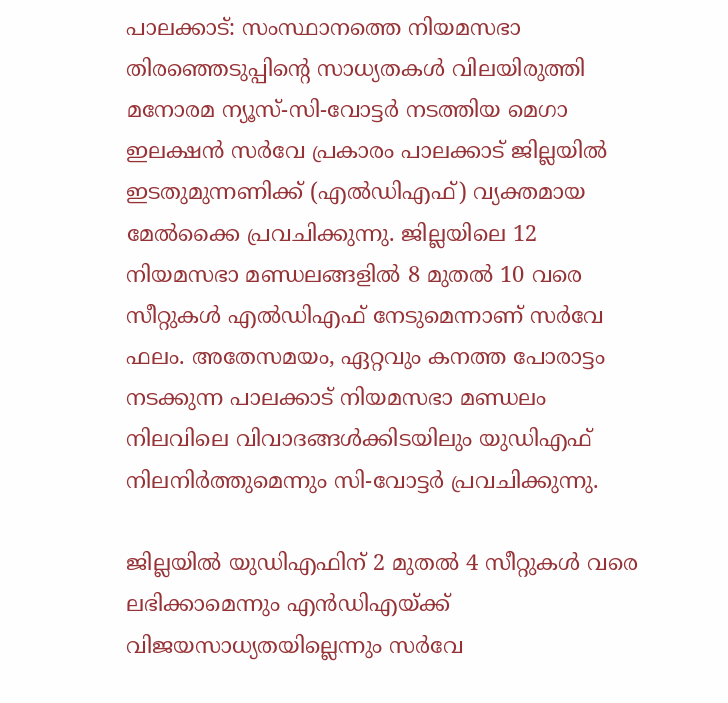പാലക്കാട്: സംസ്ഥാനത്തെ നിയമസഭാ തിരഞ്ഞെടുപ്പിന്റെ സാധ്യതകള്‍ വിലയിരുത്തി മനോരമ ന്യൂസ്-സി-വോട്ടര്‍ നടത്തിയ മെഗാ ഇലക്ഷന്‍ സര്‍വേ പ്രകാരം പാലക്കാട് ജില്ലയില്‍ ഇടതുമുന്നണിക്ക് (എല്‍ഡിഎഫ്) വ്യക്തമായ മേല്‍ക്കൈ പ്രവചിക്കുന്നു. ജില്ലയിലെ 12 നിയമസഭാ മണ്ഡലങ്ങളില്‍ 8 മുതല്‍ 10 വരെ സീറ്റുകള്‍ എല്‍ഡിഎഫ് നേടുമെന്നാണ് സര്‍വേ ഫലം. അതേസമയം, ഏറ്റവും കനത്ത പോരാട്ടം നടക്കുന്ന പാലക്കാട് നിയമസഭാ മണ്ഡലം നിലവിലെ വിവാദങ്ങള്‍ക്കിടയിലും യുഡിഎഫ് നിലനിര്‍ത്തുമെന്നും സി-വോട്ടര്‍ പ്രവചിക്കുന്നു.

ജില്ലയില്‍ യുഡിഎഫിന് 2 മുതല്‍ 4 സീറ്റുകള്‍ വരെ ലഭിക്കാമെന്നും എന്‍ഡിഎയ്ക്ക് വിജയസാധ്യതയില്ലെന്നും സര്‍വേ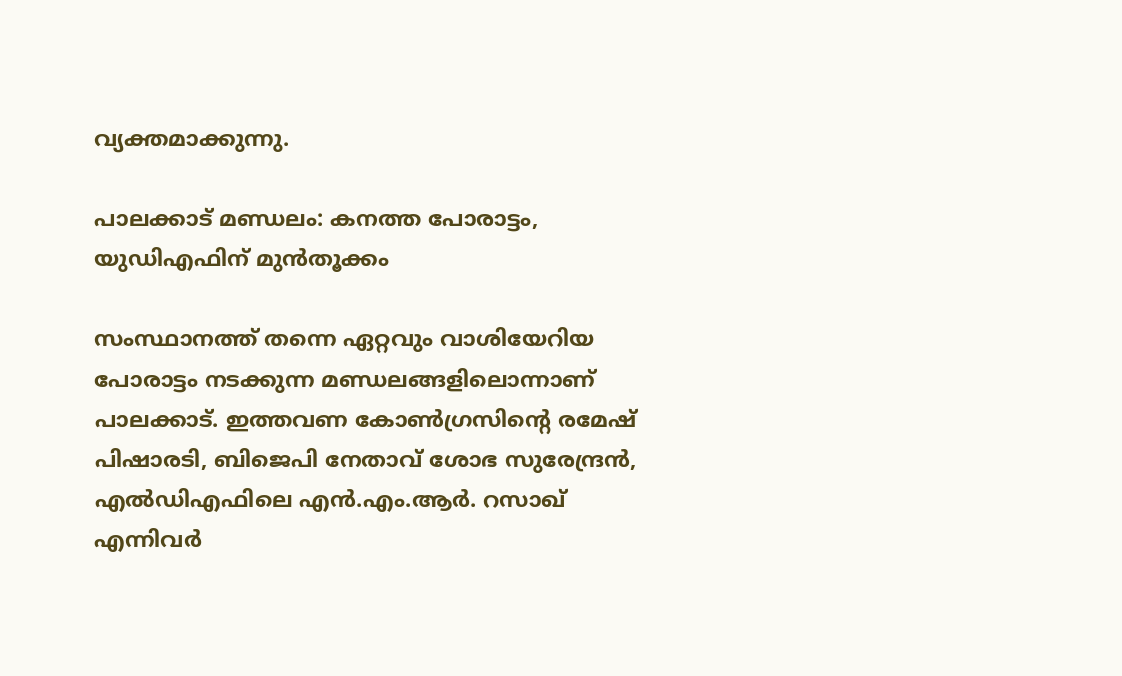വ്യക്തമാക്കുന്നു.

പാലക്കാട് മണ്ഡലം: കനത്ത പോരാട്ടം, യുഡിഎഫിന് മുന്‍തൂക്കം

സംസ്ഥാനത്ത് തന്നെ ഏറ്റവും വാശിയേറിയ പോരാട്ടം നടക്കുന്ന മണ്ഡലങ്ങളിലൊന്നാണ് പാലക്കാട്. ഇത്തവണ കോണ്‍ഗ്രസിന്റെ രമേഷ് പിഷാരടി, ബിജെപി നേതാവ് ശോഭ സുരേന്ദ്രന്‍, എല്‍ഡിഎഫിലെ എന്‍.എം.ആര്‍. റസാഖ് എന്നിവര്‍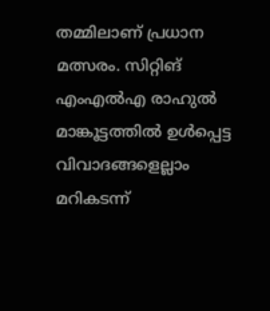തമ്മിലാണ് പ്രധാന മത്സരം. സിറ്റിങ് എംഎല്‍എ രാഹുല്‍ മാങ്കൂട്ടത്തില്‍ ഉള്‍പ്പെട്ട വിവാദങ്ങളെല്ലാം മറികടന്ന്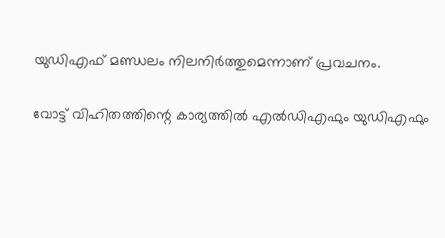യുഡിഎഫ് മണ്ഡലം നിലനിര്‍ത്തുമെന്നാണ് പ്രവചനം.

വോട്ട് വിഹിതത്തിന്റെ കാര്യത്തില്‍ എല്‍ഡിഎഫും യുഡിഎഫും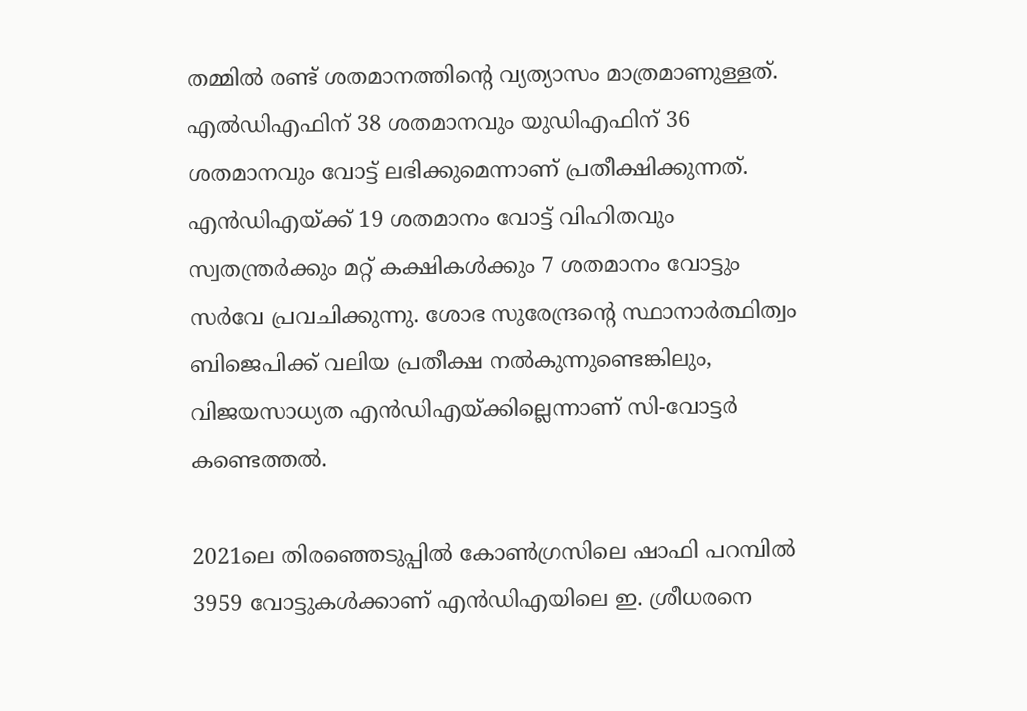തമ്മില്‍ രണ്ട് ശതമാനത്തിന്റെ വ്യത്യാസം മാത്രമാണുള്ളത്. എല്‍ഡിഎഫിന് 38 ശതമാനവും യുഡിഎഫിന് 36 ശതമാനവും വോട്ട് ലഭിക്കുമെന്നാണ് പ്രതീക്ഷിക്കുന്നത്. എന്‍ഡിഎയ്ക്ക് 19 ശതമാനം വോട്ട് വിഹിതവും സ്വതന്ത്രര്‍ക്കും മറ്റ് കക്ഷികള്‍ക്കും 7 ശതമാനം വോട്ടും സര്‍വേ പ്രവചിക്കുന്നു. ശോഭ സുരേന്ദ്രന്റെ സ്ഥാനാര്‍ത്ഥിത്വം ബിജെപിക്ക് വലിയ പ്രതീക്ഷ നല്‍കുന്നുണ്ടെങ്കിലും, വിജയസാധ്യത എന്‍ഡിഎയ്ക്കില്ലെന്നാണ് സി-വോട്ടര്‍ കണ്ടെത്തല്‍.

2021ലെ തിരഞ്ഞെടുപ്പില്‍ കോണ്‍ഗ്രസിലെ ഷാഫി പറമ്പില്‍ 3959 വോട്ടുകള്‍ക്കാണ് എന്‍ഡിഎയിലെ ഇ. ശ്രീധരനെ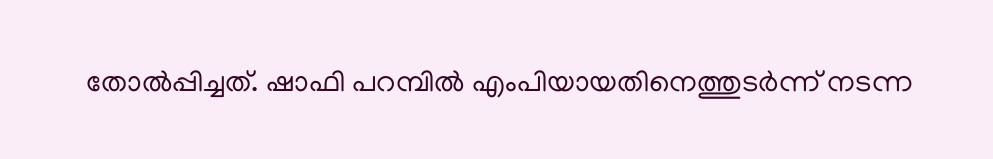തോല്‍പ്പിച്ചത്. ഷാഫി പറമ്പില്‍ എംപിയായതിനെത്തുടര്‍ന്ന് നടന്ന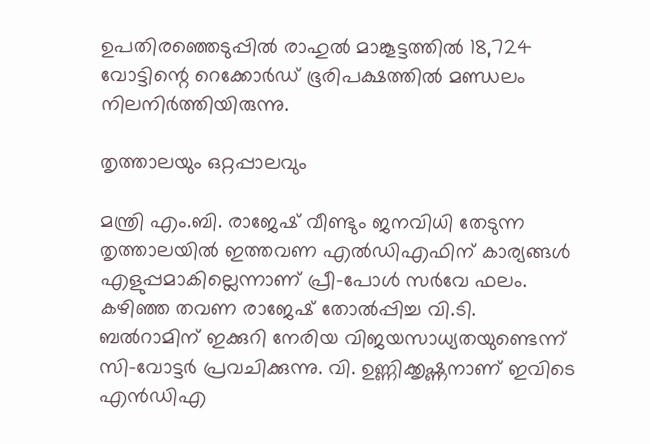ഉപതിരഞ്ഞെടുപ്പില്‍ രാഹുല്‍ മാങ്കൂട്ടത്തില്‍ 18,724 വോട്ടിന്റെ റെക്കോര്‍ഡ് ഭൂരിപക്ഷത്തില്‍ മണ്ഡലം നിലനിര്‍ത്തിയിരുന്നു.

തൃത്താലയും ഒറ്റപ്പാലവും

മന്ത്രി എം.ബി. രാജേഷ് വീണ്ടും ജനവിധി തേടുന്ന തൃത്താലയില്‍ ഇത്തവണ എല്‍ഡിഎഫിന് കാര്യങ്ങള്‍ എളുപ്പമാകില്ലെന്നാണ് പ്രീ-പോള്‍ സര്‍വേ ഫലം. കഴിഞ്ഞ തവണ രാജേഷ് തോല്‍പ്പിച്ച വി.ടി. ബല്‍റാമിന് ഇക്കുറി നേരിയ വിജയസാധ്യതയുണ്ടെന്ന് സി-വോട്ടര്‍ പ്രവചിക്കുന്നു. വി. ഉണ്ണിക്കൃഷ്ണനാണ് ഇവിടെ എന്‍ഡിഎ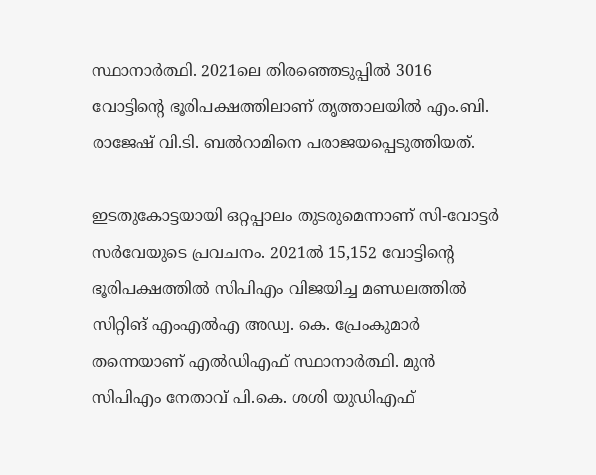സ്ഥാനാര്‍ത്ഥി. 2021ലെ തിരഞ്ഞെടുപ്പില്‍ 3016 വോട്ടിന്റെ ഭൂരിപക്ഷത്തിലാണ് തൃത്താലയില്‍ എം.ബി. രാജേഷ് വി.ടി. ബല്‍റാമിനെ പരാജയപ്പെടുത്തിയത്.

ഇടതുകോട്ടയായി ഒറ്റപ്പാലം തുടരുമെന്നാണ് സി-വോട്ടര്‍ സര്‍വേയുടെ പ്രവചനം. 2021ല്‍ 15,152 വോട്ടിന്റെ ഭൂരിപക്ഷത്തില്‍ സിപിഎം വിജയിച്ച മണ്ഡലത്തില്‍ സിറ്റിങ് എംഎല്‍എ അഡ്വ. കെ. പ്രേംകുമാര്‍ തന്നെയാണ് എല്‍ഡിഎഫ് സ്ഥാനാര്‍ത്ഥി. മുന്‍ സിപിഎം നേതാവ് പി.കെ. ശശി യുഡിഎഫ്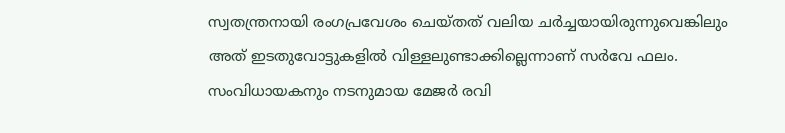സ്വതന്ത്രനായി രംഗപ്രവേശം ചെയ്തത് വലിയ ചര്‍ച്ചയായിരുന്നുവെങ്കിലും അത് ഇടതുവോട്ടുകളില്‍ വിള്ളലുണ്ടാക്കില്ലെന്നാണ് സര്‍വേ ഫലം. സംവിധായകനും നടനുമായ മേജര്‍ രവി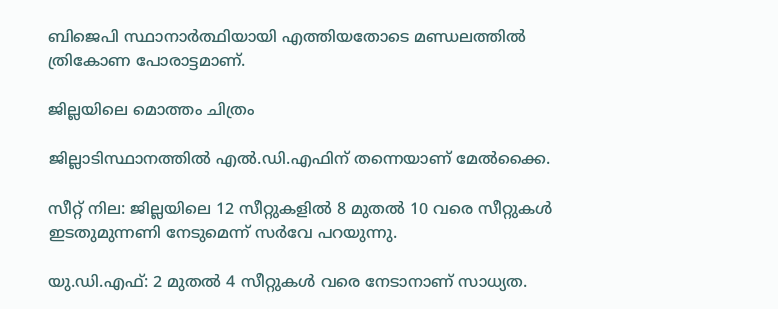ബിജെപി സ്ഥാനാര്‍ത്ഥിയായി എത്തിയതോടെ മണ്ഡലത്തില്‍ ത്രികോണ പോരാട്ടമാണ്.

ജില്ലയിലെ മൊത്തം ചിത്രം

ജില്ലാടിസ്ഥാനത്തില്‍ എല്‍.ഡി.എഫിന് തന്നെയാണ് മേല്‍ക്കൈ.

സീറ്റ് നില: ജില്ലയിലെ 12 സീറ്റുകളില്‍ 8 മുതല്‍ 10 വരെ സീറ്റുകള്‍ ഇടതുമുന്നണി നേടുമെന്ന് സര്‍വേ പറയുന്നു.

യു.ഡി.എഫ്: 2 മുതല്‍ 4 സീറ്റുകള്‍ വരെ നേടാനാണ് സാധ്യത.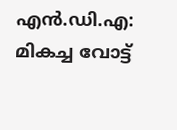എന്‍.ഡി.എ: മികച്ച വോട്ട്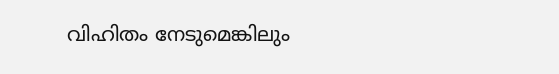വിഹിതം നേടുമെങ്കിലും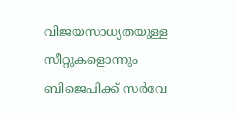വിജയസാധ്യതയുള്ള സീറ്റുകളൊന്നും ബിജെപിക്ക് സര്‍വേ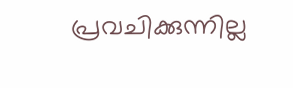പ്രവചിക്കുന്നില്ല